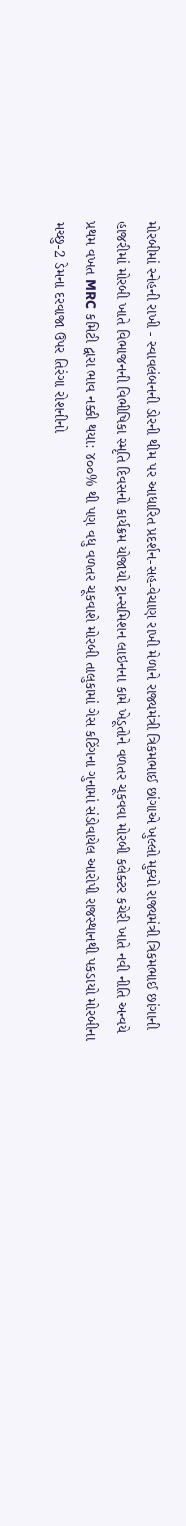મોરબીમાં સ્નેહની રાખી - સ્વાવલંબનની ડોરની થીમ પર આધારિત પ્રદર્શન-સહ-વેચાણ રાખી મેળાને રાજ્યમંત્રી ત્રિકમભાઈ છાંગાએ ખુલ્લો મુક્યો રાજ્યમંત્રી ત્રિકમભાઈ છાંગાની હાજરીમાં મોરબી ખાતે વિભાજનની વિભીષિકા સ્મૃતિ દિવસનો કાર્યક્રમ યોજાયો ટ્રાન્સમિશન લાઇનના કામે ખેડૂતોને વળતર ચૂકવવા મોરબી કલેક્ટર કચેરી ખાતે નવી નીતિ અન્વયે પ્રથમ વખત MRC કમિટી દ્વારા ભાવ નક્કી થયા: ૪૦૦% થી પણ વધુ વળતર ચૂકવાશે મોરબી તાલુકામાં ગેસ કટિંગના ગુનામાં સંડોવાયેલ આરોપી રાજસ્થાનથી પકડાયો મોરબીના મચ્છુ-2 ડેમના દરવાજા ઉપર તિરંગા રોશનીનો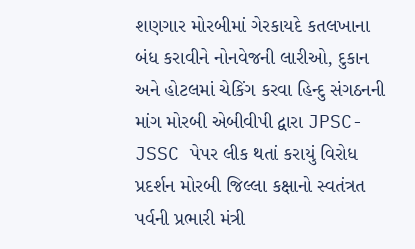શણગાર મોરબીમાં ગેરકાયદે કતલખાના બંધ કરાવીને નોનવેજની લારીઓ, દુકાન અને હોટલમાં ચેકિંગ કરવા હિન્દુ સંગઠનની માંગ મોરબી એબીવીપી દ્વારા JPSC-JSSC પેપર લીક થતાં કરાયું વિરોધ પ્રદર્શન મોરબી જિલ્લા કક્ષાનો સ્વતંત્રત પર્વની પ્રભારી મંત્રી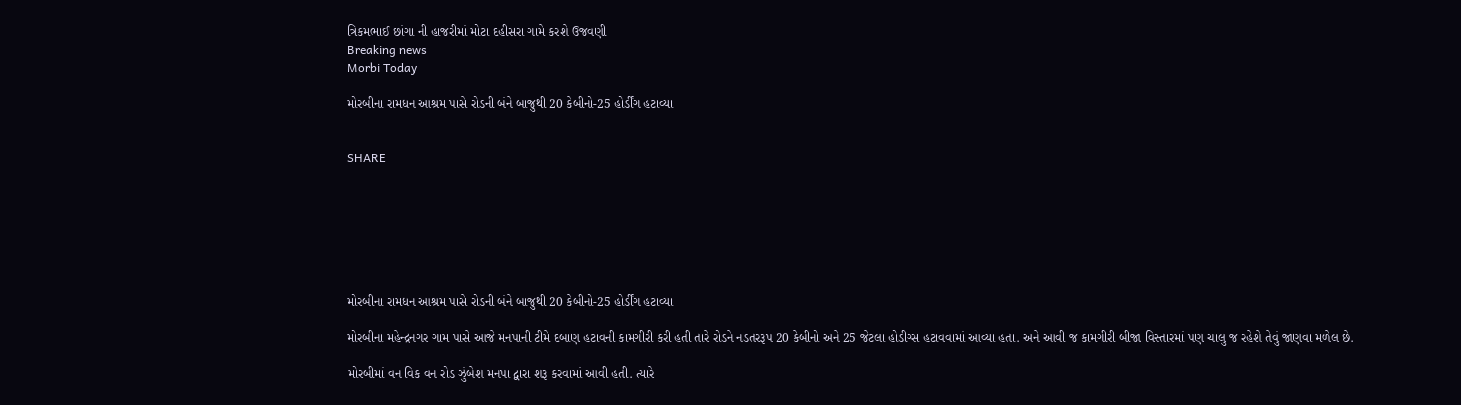ત્રિકમભાઈ છાંગા ની હાજરીમાં મોટા દહીસરા ગામે કરશે ઉજવણી
Breaking news
Morbi Today

મોરબીના રામધન આશ્રમ પાસે રોડની બંને બાજુથી 20 કેબીનો-25 હોર્ડીંગ હટાવ્યા


SHARE







મોરબીના રામધન આશ્રમ પાસે રોડની બંને બાજુથી 20 કેબીનો-25 હોર્ડીંગ હટાવ્યા

મોરબીના મહેન્દ્રનગર ગામ પાસે આજે મનપાની ટીમે દબાણ હટાવની કામગીરી કરી હતી તારે રોડને નડતરરૂપ 20 કેબીનો અને 25 જેટલા હોડીગ્સ હટાવવામાં આવ્યા હતા. અને આવી જ કામગીરી બીજા વિસ્તારમાં પણ ચાલુ જ રહેશે તેવું જાણવા મળેલ છે.

મોરબીમાં વન વિક વન રોડ ઝુંબેશ મનપા દ્વારા શરૂ કરવામાં આવી હતી. ત્યારે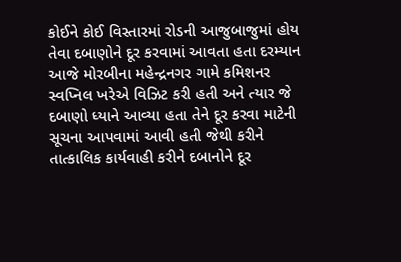કોઈને કોઈ વિસ્તારમાં રોડની આજુબાજુમાં હોય તેવા દબાણોને દૂર કરવામાં આવતા હતા દરમ્યાન આજે મોરબીના મહેન્દ્રનગર ગામે કમિશનર સ્વપ્નિલ ખરેએ વિઝિટ કરી હતી અને ત્યાર જે દબાણો ધ્યાને આવ્યા હતા તેને દૂર કરવા માટેની સૂચના આપવામાં આવી હતી જેથી કરીને તાત્કાલિક કાર્યવાહી કરીને દબાનોને દૂર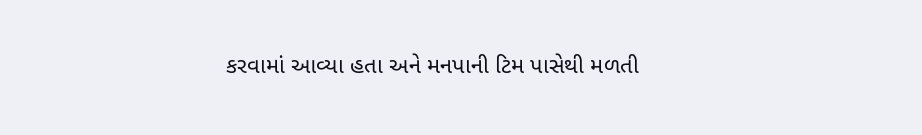કરવામાં આવ્યા હતા અને મનપાની ટિમ પાસેથી મળતી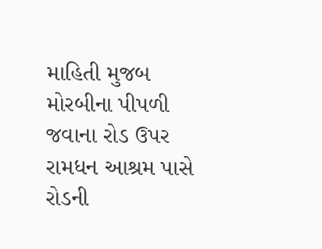માહિતી મુજબ મોરબીના પીપળી જવાના રોડ ઉપર રામધન આશ્રમ પાસે રોડની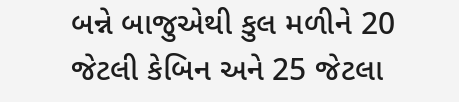બન્ને બાજુએથી કુલ મળીને 20 જેટલી કેબિન અને 25 જેટલા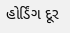હોર્ડિંગ દૂર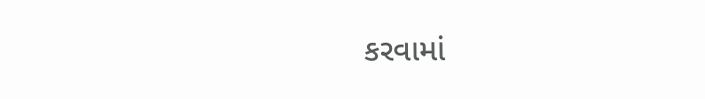કરવામાં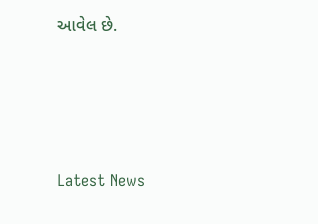આવેલ છે.






Latest News